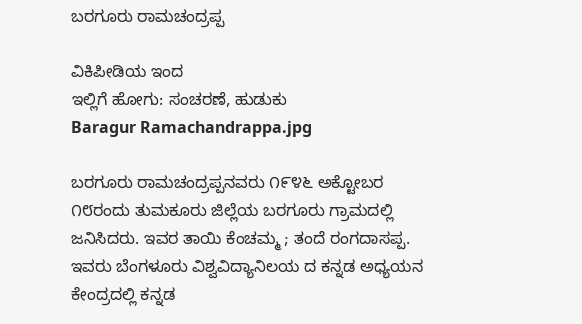ಬರಗೂರು ರಾಮಚಂದ್ರಪ್ಪ

ವಿಕಿಪೀಡಿಯ ಇಂದ
ಇಲ್ಲಿಗೆ ಹೋಗು: ಸಂಚರಣೆ, ಹುಡುಕು
Baragur Ramachandrappa.jpg

ಬರಗೂರು ರಾಮಚಂದ್ರಪ್ಪನವರು ೧೯೪೬ ಅಕ್ಟೋಬರ ೧೮ರಂದು ತುಮಕೂರು ಜಿಲ್ಲೆಯ ಬರಗೂರು ಗ್ರಾಮದಲ್ಲಿ ಜನಿಸಿದರು. ಇವರ ತಾಯಿ ಕೆಂಚಮ್ಮ ; ತಂದೆ ರಂಗದಾಸಪ್ಪ. ಇವರು ಬೆಂಗಳೂರು ವಿಶ್ವವಿದ್ಯಾನಿಲಯ ದ ಕನ್ನಡ ಅಧ್ಯಯನ ಕೇಂದ್ರದಲ್ಲಿ ಕನ್ನಡ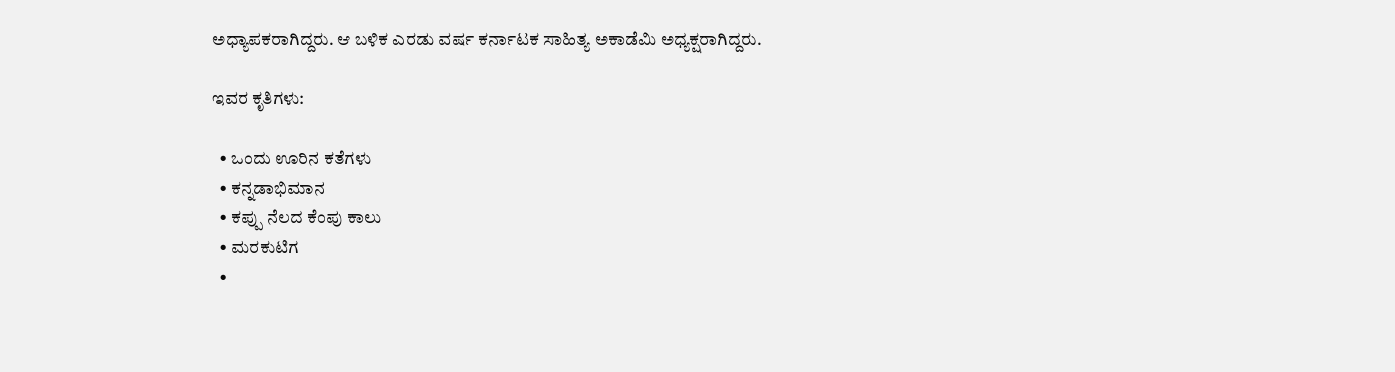ಅಧ್ಯಾಪಕರಾಗಿದ್ದರು. ಆ ಬಳಿಕ ಎರಡು ವರ್ಷ ಕರ್ನಾಟಕ ಸಾಹಿತ್ಯ ಅಕಾಡೆಮಿ ಅಧ್ಯಕ್ಷರಾಗಿದ್ದರು.

ಇವರ ಕೃತಿಗಳು:

  • ಒಂದು ಊರಿನ ಕತೆಗಳು
  • ಕನ್ನಡಾಭಿಮಾನ
  • ಕಪ್ಪು ನೆಲದ ಕೆಂಪು ಕಾಲು
  • ಮರಕುಟಿಗ
  •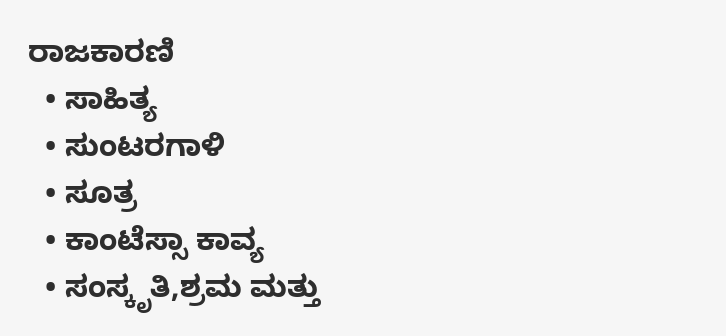ರಾಜಕಾರಣಿ
  • ಸಾಹಿತ್ಯ
  • ಸುಂಟರಗಾಳಿ
  • ಸೂತ್ರ
  • ಕಾಂಟೆಸ್ಸಾ ಕಾವ್ಯ
  • ಸಂಸ್ಕೃತಿ,ಶ್ರಮ ಮತ್ತು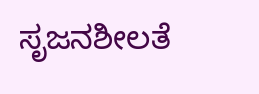ಸೃಜನಶೀಲತೆ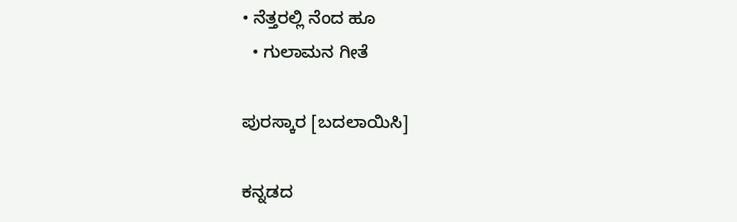• ನೆತ್ತರಲ್ಲಿ ನೆಂದ ಹೂ
  • ಗುಲಾಮನ ಗೀತೆ

ಪುರಸ್ಕಾರ [ಬದಲಾಯಿಸಿ]

ಕನ್ನಡದ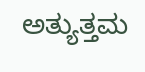ಅತ್ಯುತ್ತಮ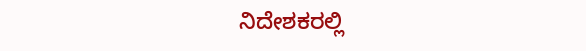ನಿದೇಶಕರಲ್ಲಿ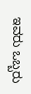ಇವರು ಒಬ್ಬರು